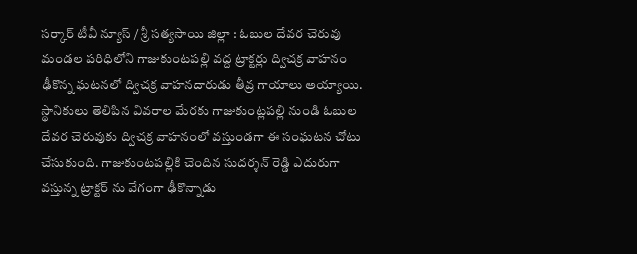సర్కార్ టీవీ న్యూస్ / శ్రీ సత్యసాయి జిల్లా : ఓబుల దేవర చెరువు మండల పరిధిలోని గాజుకుంటపల్లి వద్ద ట్రాక్టర్లు ద్విచక్ర వాహనం ఢీకొన్న ఘటనలో ద్విచక్ర వాహనదారుడు తీవ్ర గాయాలు అయ్యాయి. స్థానికులు తెలిపిన వివరాల మేరకు గాజుకుంట్లపల్లి నుండి ఓబుల దేవర చెరువుకు ద్విచక్ర వాహనంలో వస్తుండగా ఈ సంఘటన చోటు చేసుకుంది. గాజుకుంటపల్లికి చెందిన సుదర్శన్ రెడ్డి ఎదురుగా వస్తున్న ట్రాక్టర్ ను వేగంగా ఢీకొన్నాడు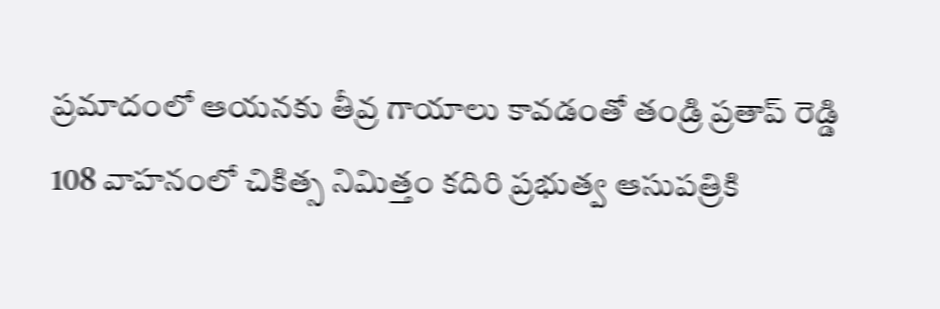ప్రమాదంలో ఆయనకు తీవ్ర గాయాలు కావడంతో తండ్రి ప్రతాప్ రెడ్డి 108 వాహనంలో చికిత్స నిమిత్తం కదిరి ప్రభుత్వ ఆసుపత్రికి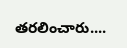తరలించారు....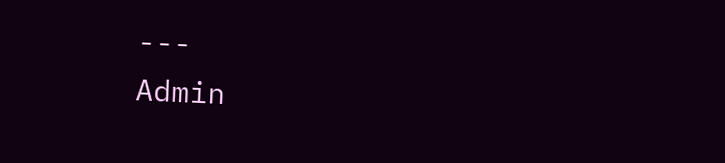---
Admin